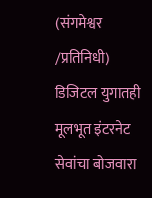(संगमेश्वर /प्रतिनिधी)
डिजिटल युगातही मूलभूत इंटरनेट सेवांचा बोजवारा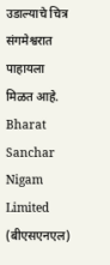उडाल्याचे चित्र संगमेश्वरात पाहायला मिळत आहे. Bharat Sanchar Nigam Limited (बीएसएनएल)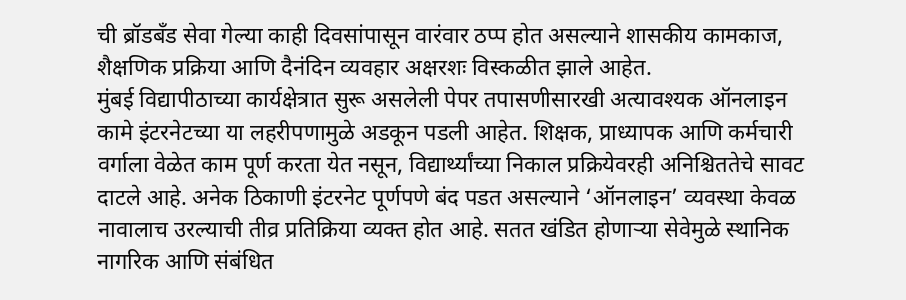ची ब्रॉडबँड सेवा गेल्या काही दिवसांपासून वारंवार ठप्प होत असल्याने शासकीय कामकाज, शैक्षणिक प्रक्रिया आणि दैनंदिन व्यवहार अक्षरशः विस्कळीत झाले आहेत.
मुंबई विद्यापीठाच्या कार्यक्षेत्रात सुरू असलेली पेपर तपासणीसारखी अत्यावश्यक ऑनलाइन कामे इंटरनेटच्या या लहरीपणामुळे अडकून पडली आहेत. शिक्षक, प्राध्यापक आणि कर्मचारी वर्गाला वेळेत काम पूर्ण करता येत नसून, विद्यार्थ्यांच्या निकाल प्रक्रियेवरही अनिश्चिततेचे सावट दाटले आहे. अनेक ठिकाणी इंटरनेट पूर्णपणे बंद पडत असल्याने ‘ऑनलाइन’ व्यवस्था केवळ नावालाच उरल्याची तीव्र प्रतिक्रिया व्यक्त होत आहे. सतत खंडित होणाऱ्या सेवेमुळे स्थानिक नागरिक आणि संबंधित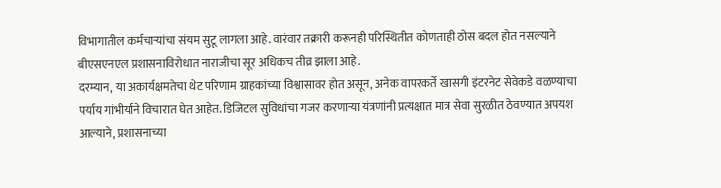विभागातील कर्मचाऱ्यांचा संयम सुटू लागला आहे. वारंवार तक्रारी करूनही परिस्थितीत कोणताही ठोस बदल होत नसल्याने बीएसएनएल प्रशासनाविरोधात नाराजीचा सूर अधिकच तीव्र झाला आहे.
दरम्यान, या अकार्यक्षमतेचा थेट परिणाम ग्राहकांच्या विश्वासावर होत असून, अनेक वापरकर्ते खासगी इंटरनेट सेवेकडे वळण्याचा पर्याय गांभीर्याने विचारात घेत आहेत. डिजिटल सुविधांचा गजर करणाऱ्या यंत्रणांनी प्रत्यक्षात मात्र सेवा सुरळीत ठेवण्यात अपयश आल्याने, प्रशासनाच्या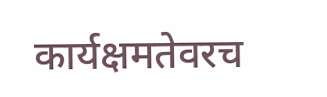कार्यक्षमतेवरच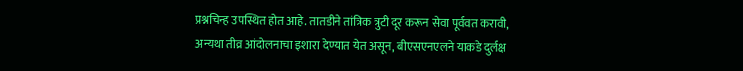प्रश्नचिन्ह उपस्थित होत आहे. तातडीने तांत्रिक त्रुटी दूर करून सेवा पूर्ववत करावी, अन्यथा तीव्र आंदोलनाचा इशारा देण्यात येत असून, बीएसएनएलने याकडे दुर्लक्ष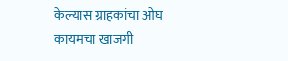केल्यास ग्राहकांचा ओघ कायमचा खाजगी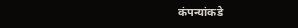कंपन्यांकडे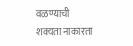वळण्याची शक्यता नाकारता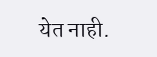येत नाही.